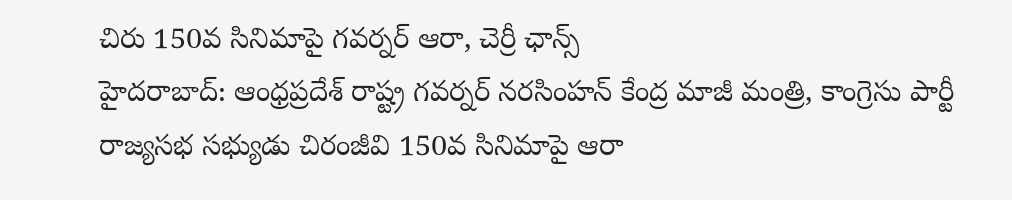చిరు 150వ సినిమాపై గవర్నర్ ఆరా, చెర్రీ ఛాన్స్
హైదరాబాద్: ఆంధ్రప్రదేశ్ రాష్ట్ర గవర్నర్ నరసింహన్ కేంద్ర మాజీ మంత్రి, కాంగ్రెసు పార్టీ రాజ్యసభ సభ్యుడు చిరంజీవి 150వ సినిమాపై ఆరా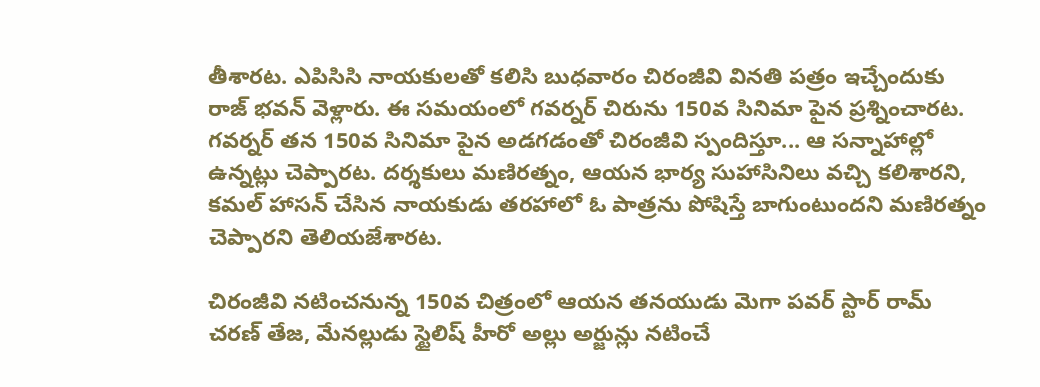తీశారట. ఎపిసిసి నాయకులతో కలిసి బుధవారం చిరంజీవి వినతి పత్రం ఇచ్చేందుకు రాజ్ భవన్ వెళ్లారు. ఈ సమయంలో గవర్నర్ చిరును 150వ సినిమా పైన ప్రశ్నించారట.
గవర్నర్ తన 150వ సినిమా పైన అడగడంతో చిరంజీవి స్పందిస్తూ... ఆ సన్నాహాల్లో ఉన్నట్లు చెప్పారట. దర్శకులు మణిరత్నం, ఆయన భార్య సుహాసినిలు వచ్చి కలిశారని, కమల్ హాసన్ చేసిన నాయకుడు తరహాలో ఓ పాత్రను పోషిస్తే బాగుంటుందని మణిరత్నం చెప్పారని తెలియజేశారట.

చిరంజీవి నటించనున్న 150వ చిత్రంలో ఆయన తనయుడు మెగా పవర్ స్టార్ రామ్ చరణ్ తేజ, మేనల్లుడు స్టైలిష్ హీరో అల్లు అర్జున్లు నటించే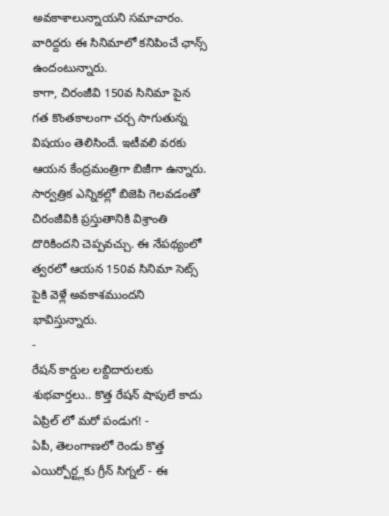అవకాశాలున్నాయని సమాచారం. వారిద్దరు ఈ సినిమాలో కనిపించే ఛాన్స్ ఉందంటున్నారు.
కాగా, చిరంజీవి 150వ సినిమా పైన గత కొంతకాలంగా చర్చ సాగుతున్న విషయం తెలిసిందే. ఇటీవలి వరకు ఆయన కేంద్రమంత్రిగా బిజీగా ఉన్నారు. సార్వత్రిక ఎన్నికల్లో బిజెపి గెలవడంతో చిరంజీవికి ప్రస్తుతానికి విశ్రాంతి దొరికిందని చెప్పవచ్చు. ఈ నేపథ్యంలో త్వరలో ఆయన 150వ సినిమా సెట్స్ పైకి వెళ్లే అవకాశముందని భావిస్తున్నారు.
-
రేషన్ కార్డుల లబ్దిదారులకు శుభవార్తలు.. కొత్త రేషన్ షాపులే కాదు ఏప్రిల్ లో మరో పండుగ! -
ఏపీ, తెలంగాణలో రెండు కొత్త ఎయిర్పోర్ట్లకు గ్రీన్ సిగ్నల్ - ఈ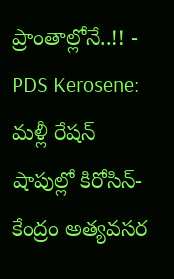ప్రాంతాల్లోనే..!! -
PDS Kerosene: మళ్లీ రేషన్ షాపుల్లో కిరోసిన్-కేంద్రం అత్యవసర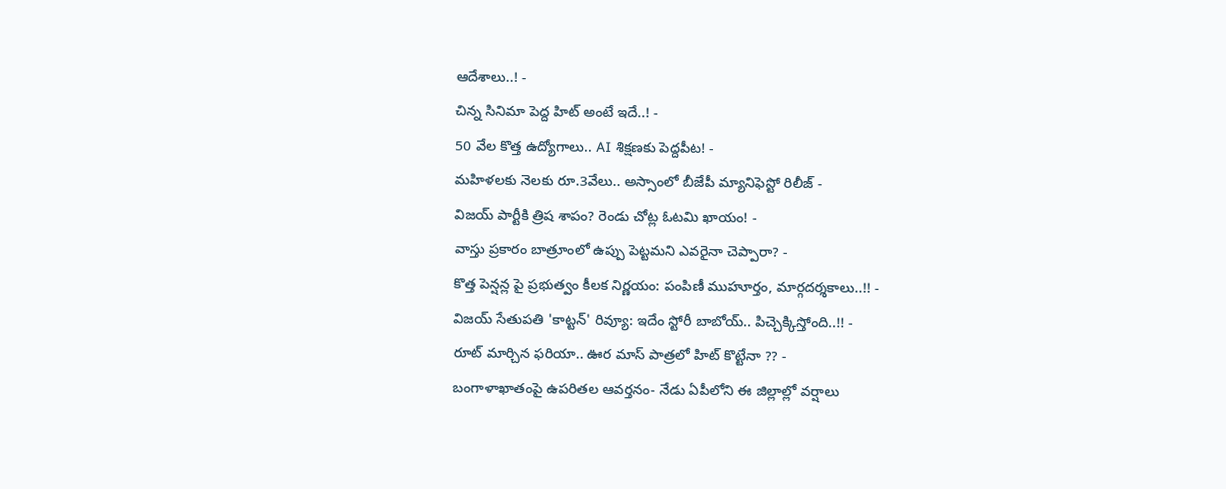ఆదేశాలు..! -
చిన్న సినిమా పెద్ద హిట్ అంటే ఇదే..! -
50 వేల కొత్త ఉద్యోగాలు.. AI శిక్షణకు పెద్దపీట! -
మహిళలకు నెలకు రూ.3వేలు.. అస్సాంలో బీజేపీ మ్యానిఫెస్టో రిలీజ్ -
విజయ్ పార్టీకి త్రిష శాపం? రెండు చోట్ల ఓటమి ఖాయం! -
వాస్తు ప్రకారం బాత్రూంలో ఉప్పు పెట్టమని ఎవరైనా చెప్పారా? -
కొత్త పెన్షన్ల పై ప్రభుత్వం కీలక నిర్ణయం: పంపిణీ ముహూర్తం, మార్గదర్శకాలు..!! -
విజయ్ సేతుపతి 'కాట్టన్' రివ్యూ: ఇదేం స్టోరీ బాబోయ్.. పిచ్చెక్కిస్తోంది..!! -
రూట్ మార్చిన ఫరియా.. ఊర మాస్ పాత్రలో హిట్ కొట్టేనా ?? -
బంగాళాఖాతంపై ఉపరితల ఆవర్తనం- నేడు ఏపీలోని ఈ జిల్లాల్లో వర్షాలు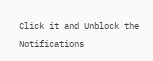Click it and Unblock the Notifications